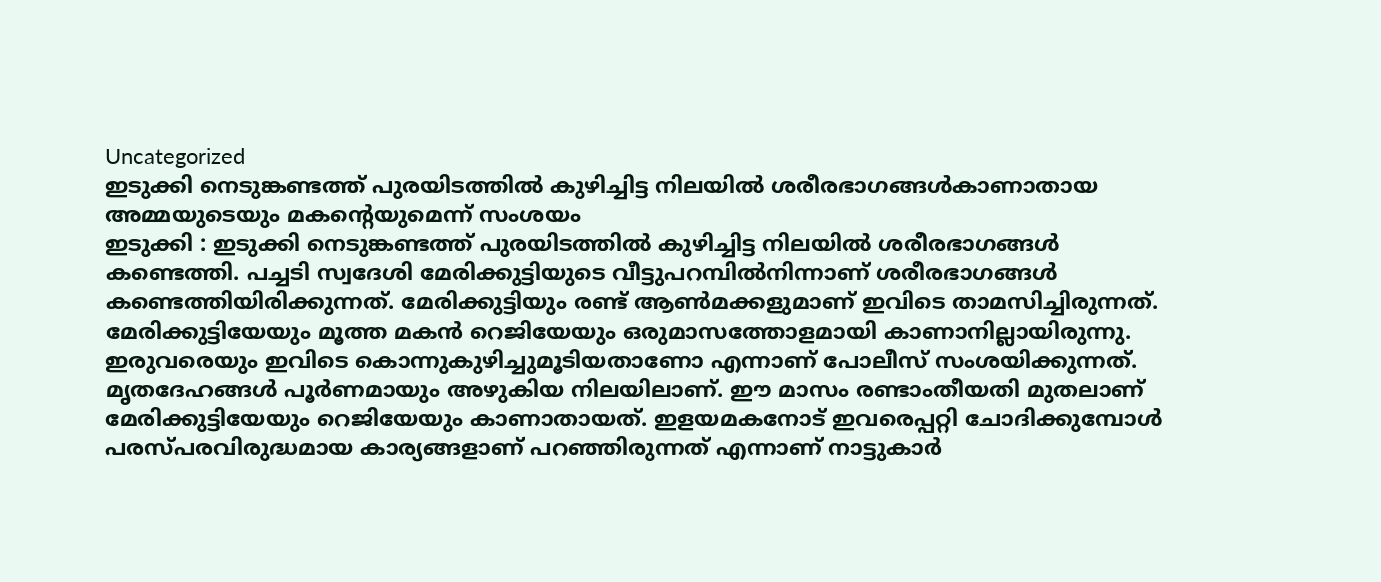Uncategorized
ഇടുക്കി നെടുങ്കണ്ടത്ത് പുരയിടത്തിൽ കുഴിച്ചിട്ട നിലയിൽ ശരീരഭാഗങ്ങൾകാണാതായ അമ്മയുടെയും മകൻ്റെയുമെന്ന് സംശയം
ഇടുക്കി : ഇടുക്കി നെടുങ്കണ്ടത്ത് പുരയിടത്തിൽ കുഴിച്ചിട്ട നിലയിൽ ശരീരഭാഗങ്ങൾ കണ്ടെത്തി. പച്ചടി സ്വദേശി മേരിക്കുട്ടിയുടെ വീട്ടുപറമ്പിൽനിന്നാണ് ശരീരഭാഗങ്ങൾ കണ്ടെത്തിയിരിക്കുന്നത്. മേരിക്കുട്ടിയും രണ്ട് ആൺമക്കളുമാണ് ഇവിടെ താമസിച്ചിരുന്നത്. മേരിക്കുട്ടിയേയും മൂത്ത മകൻ റെജിയേയും ഒരുമാസത്തോളമായി കാണാനില്ലായിരുന്നു. ഇരുവരെയും ഇവിടെ കൊന്നുകുഴിച്ചുമൂടിയതാണോ എന്നാണ് പോലീസ് സംശയിക്കുന്നത്.
മൃതദേഹങ്ങൾ പൂർണമായും അഴുകിയ നിലയിലാണ്. ഈ മാസം രണ്ടാംതീയതി മുതലാണ് മേരിക്കുട്ടിയേയും റെജിയേയും കാണാതായത്. ഇളയമകനോട് ഇവരെപ്പറ്റി ചോദിക്കുമ്പോൾ പരസ്പരവിരുദ്ധമായ കാര്യങ്ങളാണ് പറഞ്ഞിരുന്നത് എന്നാണ് നാട്ടുകാർ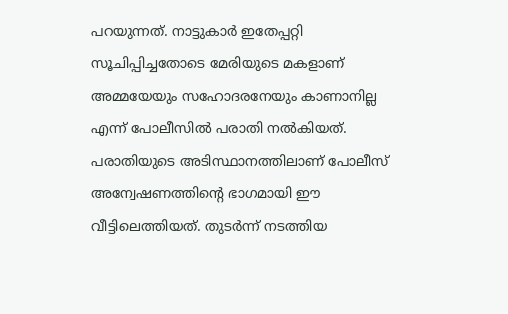പറയുന്നത്. നാട്ടുകാർ ഇതേപ്പറ്റി സൂചിപ്പിച്ചതോടെ മേരിയുടെ മകളാണ് അമ്മയേയും സഹോദരനേയും കാണാനില്ല എന്ന് പോലീസിൽ പരാതി നൽകിയത്.
പരാതിയുടെ അടിസ്ഥാനത്തിലാണ് പോലീസ് അന്വേഷണത്തിന്റെ ഭാഗമായി ഈ വീട്ടിലെത്തിയത്. തുടർന്ന് നടത്തിയ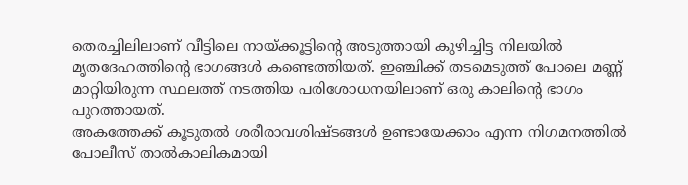തെരച്ചിലിലാണ് വീട്ടിലെ നായ്ക്കൂട്ടിന്റെ അടുത്തായി കുഴിച്ചിട്ട നിലയിൽ മൃതദേഹത്തിന്റെ ഭാഗങ്ങൾ കണ്ടെത്തിയത്. ഇഞ്ചിക്ക് തടമെടുത്ത് പോലെ മണ്ണ് മാറ്റിയിരുന്ന സ്ഥലത്ത് നടത്തിയ പരിശോധനയിലാണ് ഒരു കാലിന്റെ ഭാഗം പുറത്തായത്.
അകത്തേക്ക് കൂടുതൽ ശരീരാവശിഷ്ടങ്ങൾ ഉണ്ടായേക്കാം എന്ന നിഗമനത്തിൽ പോലീസ് താൽകാലികമായി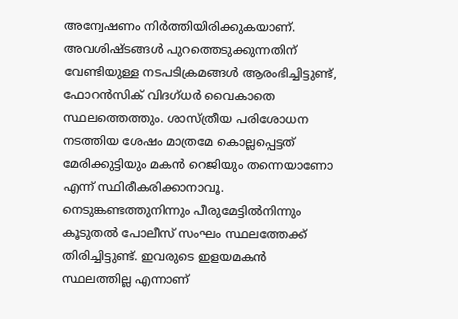അന്വേഷണം നിർത്തിയിരിക്കുകയാണ്. അവശിഷ്ടങ്ങൾ പുറത്തെടുക്കുന്നതിന് വേണ്ടിയുള്ള നടപടിക്രമങ്ങൾ ആരംഭിച്ചിട്ടുണ്ട്, ഫോറൻസിക് വിദഗ്ധർ വൈകാതെ സ്ഥലത്തെത്തും. ശാസ്ത്രീയ പരിശോധന നടത്തിയ ശേഷം മാത്രമേ കൊല്ലപ്പെട്ടത് മേരിക്കുട്ടിയും മകൻ റെജിയും തന്നെയാണോ എന്ന് സ്ഥിരീകരിക്കാനാവൂ.
നെടുങ്കണ്ടത്തുനിന്നും പീരുമേട്ടിൽനിന്നും കൂടുതൽ പോലീസ് സംഘം സ്ഥലത്തേക്ക് തിരിച്ചിട്ടുണ്ട്. ഇവരുടെ ഇളയമകൻ സ്ഥലത്തില്ല എന്നാണ്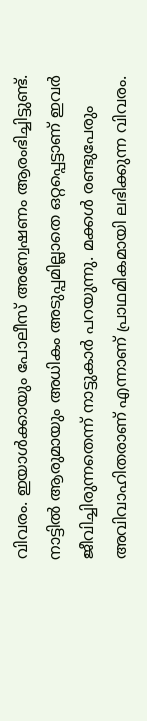വിവരം. ഇയാൾക്കായും പോലീസ് അന്വേഷണം ആരംഭിച്ചിട്ടുണ്ട്.
നാട്ടിൽ ആരുമായും അധികം അടുപ്പമില്ലാതെ ഒറ്റപ്പെട്ടാണ് ഇവർ ജീവിച്ചിരുന്നതെന്ന് നാട്ടുകാർ പറയുന്നു. മക്കൾ രണ്ടുപേരും അവിവാഹിതരാണ് എന്നാണ് പ്രാഥമികമായി ലഭിക്കുന്ന വിവരം.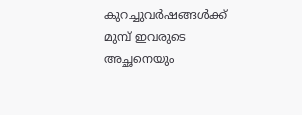കുറച്ചുവർഷങ്ങൾക്ക് മുമ്പ് ഇവരുടെ അച്ഛനെയും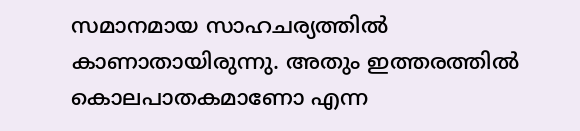സമാനമായ സാഹചര്യത്തിൽ കാണാതായിരുന്നു. അതും ഇത്തരത്തിൽ കൊലപാതകമാണോ എന്ന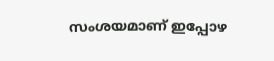സംശയമാണ് ഇപ്പോഴ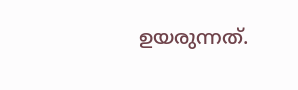ഉയരുന്നത്.